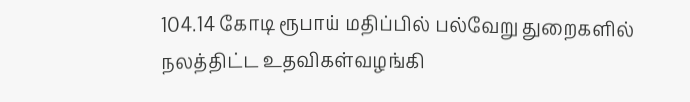104.14 கோடி ரூபாய் மதிப்பில் பல்வேறு துறைகளில் நலத்திட்ட உதவிகள்வழங்கி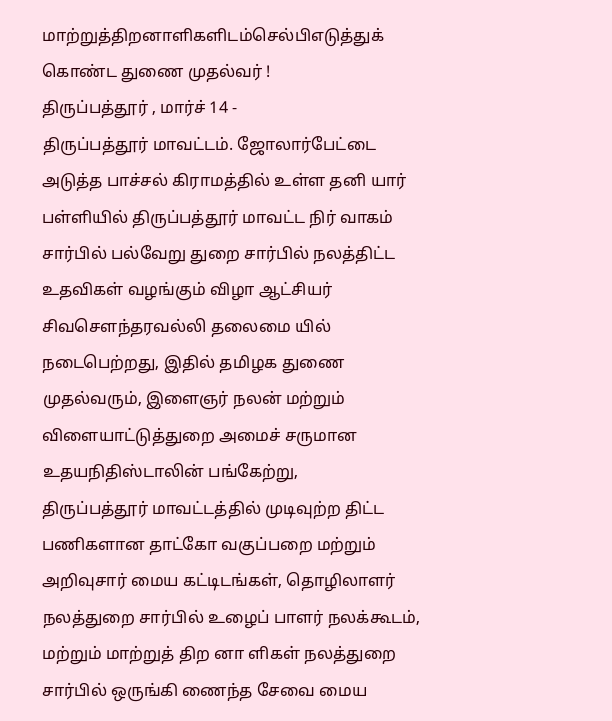மாற்றுத்திறனாளிகளிடம்செல்பிஎடுத்துக் கொண்ட துணை முதல்வர் !
திருப்பத்தூர் , மார்ச் 14 -
திருப்பத்தூர் மாவட்டம். ஜோலார்பேட்டை அடுத்த பாச்சல் கிராமத்தில் உள்ள தனி யார் பள்ளியில் திருப்பத்தூர் மாவட்ட நிர் வாகம் சார்பில் பல்வேறு துறை சார்பில் நலத்திட்ட உதவிகள் வழங்கும் விழா ஆட்சியர் சிவசௌந்தரவல்லி தலைமை யில் நடைபெற்றது, இதில் தமிழக துணை முதல்வரும், இளைஞர் நலன் மற்றும் விளையாட்டுத்துறை அமைச் சருமான உதயநிதிஸ்டாலின் பங்கேற்று,
திருப்பத்தூர் மாவட்டத்தில் முடிவுற்ற திட்ட பணிகளான தாட்கோ வகுப்பறை மற்றும் அறிவுசார் மைய கட்டிடங்கள், தொழிலாளர் நலத்துறை சார்பில் உழைப் பாளர் நலக்கூடம், மற்றும் மாற்றுத் திற னா ளிகள் நலத்துறை சார்பில் ஒருங்கி ணைந்த சேவை மைய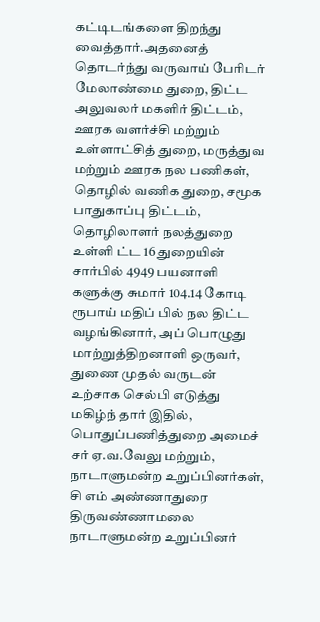கட்டிடங்களை திறந்து வைத்தார்.அதனைத் தொடர்ந்து வருவாய் பேரிடர் மேலாண்மை துறை, திட்ட அலுவலர் மகளிர் திட்டம், ஊரக வளர்ச்சி மற்றும் உள்ளாட்சித் துறை, மருத்துவ மற்றும் ஊரக நல பணிகள், தொழில் வணிக துறை, சமூக பாதுகாப்பு திட்டம், தொழிலாளர் நலத்துறை உள்ளி ட்ட 16 துறையின் சார்பில் 4949 பயனாளி களுக்கு சுமார் 104.14 கோடி ரூபாய் மதிப் பில் நல திட்ட வழங்கினார், அப் பொழுது மாற்றுத்திறனாளி ஒருவர், துணை முதல் வருடன் உற்சாக செல்பி எடுத்து மகிழ்ந் தார் இதில், பொதுப்பணித்துறை அமைச் சர் ஏ.வ.வேலு மற்றும், நாடாளுமன்ற உறுப்பினர்கள், சி எம் அண்ணாதுரை திருவண்ணாமலை நாடாளுமன்ற உறுப்பினர்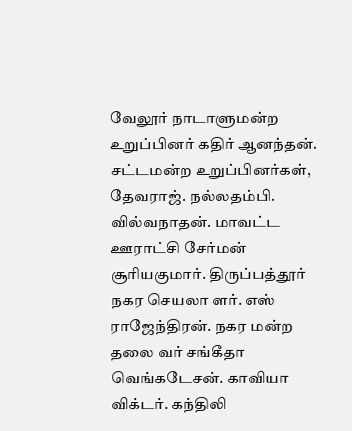வேலூர் நாடாளுமன்ற உறுப்பினர் கதிர் ஆனந்தன். சட்டமன்ற உறுப்பினர்கள், தேவராஜ். நல்லதம்பி. வில்வநாதன். மாவட்ட ஊராட்சி சேர்மன் சூரியகுமார். திருப்பத்தூர் நகர செயலா ளர். எஸ் ராஜேந்திரன். நகர மன்ற தலை வர் சங்கீதா வெங்கடேசன். காவியா விக்டர். கந்திலி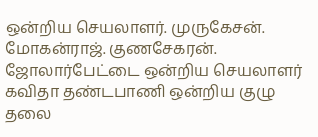ஒன்றிய செயலாளர். முருகேசன். மோகன்ராஜ். குணசேகரன். ஜோலார்பேட்டை ஒன்றிய செயலாளர் கவிதா தண்டபாணி ஒன்றிய குழு தலை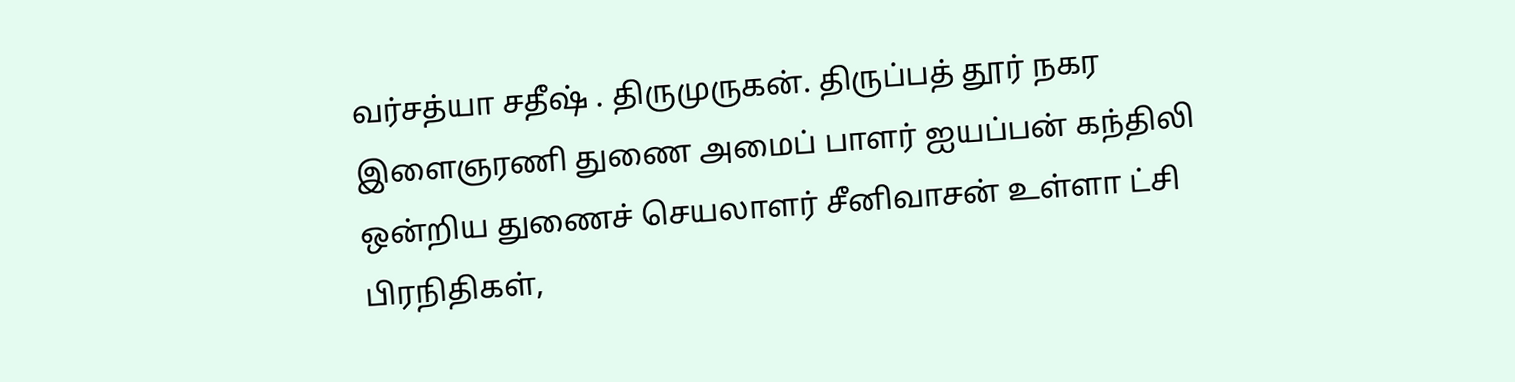வர்சத்யா சதீஷ் . திருமுருகன். திருப்பத் தூர் நகர இளைஞரணி துணை அமைப் பாளர் ஐயப்பன் கந்திலி ஒன்றிய துணைச் செயலாளர் சீனிவாசன் உள்ளா ட்சி பிரநிதிகள்,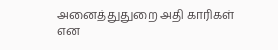அனைத்துதுறை அதி காரிகள் என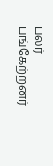பலர் பங்கேற்றனர்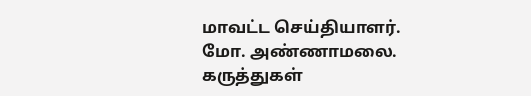மாவட்ட செய்தியாளர்.
மோ. அண்ணாமலை.
கருத்துகள்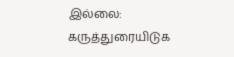இல்லை:
கருத்துரையிடுக